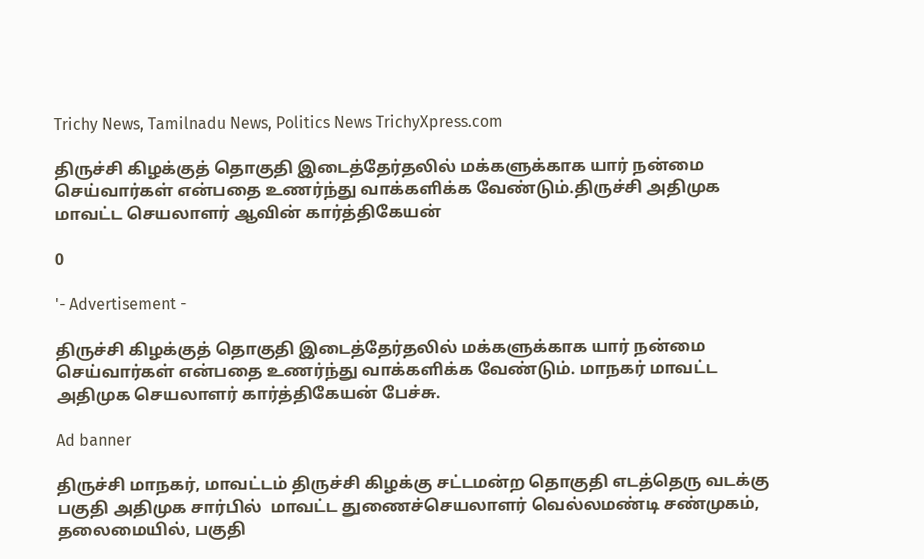Trichy News, Tamilnadu News, Politics News TrichyXpress.com

திருச்சி கிழக்குத் தொகுதி இடைத்தேர்தலில் மக்களுக்காக யார் நன்மை செய்வார்கள் என்பதை உணர்ந்து வாக்களிக்க வேண்டும்.திருச்சி அதிமுக மாவட்ட செயலாளர் ஆவின் கார்த்திகேயன்

0

'- Advertisement -

திருச்சி கிழக்குத் தொகுதி இடைத்தேர்தலில் மக்களுக்காக யார் நன்மை செய்வார்கள் என்பதை உணர்ந்து வாக்களிக்க வேண்டும். மாநகர் மாவட்ட அதிமுக செயலாளர் கார்த்திகேயன் பேச்சு.

Ad banner

திருச்சி மாநகர், மாவட்டம் திருச்சி கிழக்கு சட்டமன்ற தொகுதி எடத்தெரு வடக்கு பகுதி அதிமுக சார்பில்  மாவட்ட துணைச்செயலாளர் வெல்லமண்டி சண்முகம், தலைமையில், பகுதி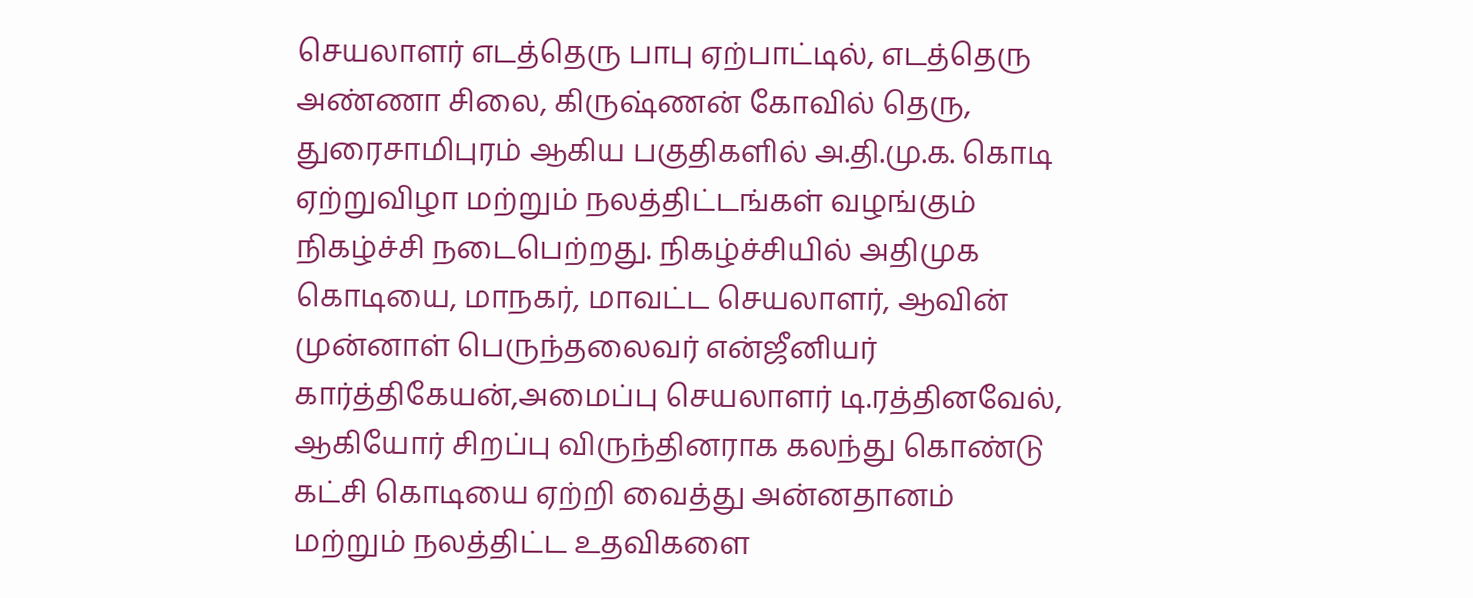செயலாளர் எடத்தெரு பாபு ஏற்பாட்டில், எடத்தெரு அண்ணா சிலை, கிருஷ்ணன் கோவில் தெரு, துரைசாமிபுரம் ஆகிய பகுதிகளில் அ.தி.மு.க. கொடி ஏற்றுவிழா மற்றும் நலத்திட்டங்கள் வழங்கும் நிகழ்ச்சி நடைபெற்றது. நிகழ்ச்சியில் அதிமுக கொடியை, மாநகர், மாவட்ட செயலாளர், ஆவின் முன்னாள் பெருந்தலைவர் என்ஜீனியர் கார்த்திகேயன்,அமைப்பு செயலாளர் டி.ரத்தினவேல், ஆகியோர் சிறப்பு விருந்தினராக கலந்து கொண்டு கட்சி கொடியை ஏற்றி வைத்து அன்னதானம் மற்றும் நலத்திட்ட உதவிகளை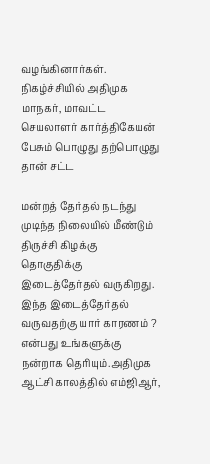வழங்கினார்கள். நிகழ்ச்சியில் அதிமுக மாநகர், மாவட்ட செயலாளர் கார்த்திகேயன் பேசும் பொழுது தற்பொழுது தான் சட்ட

மன்றத் தேர்தல் நடந்து முடிந்த நிலையில் மீண்டும் திருச்சி கிழக்கு தொகுதிக்கு இடைத்தேர்தல் வருகிறது. இந்த இடைத்தேர்தல் வருவதற்கு யார் காரணம் ? என்பது உங்களுக்கு நன்றாக தெரியும்.அதிமுக ஆட்சி காலத்தில் எம்ஜிஆர்,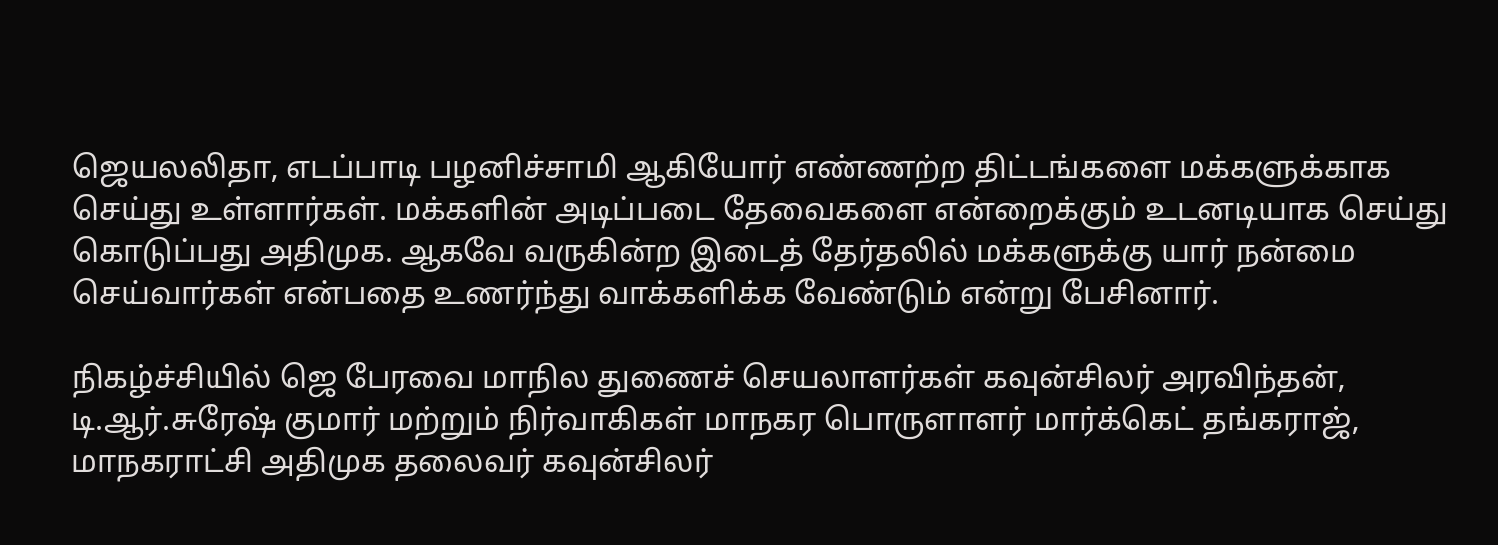ஜெயலலிதா, எடப்பாடி பழனிச்சாமி ஆகியோர் எண்ணற்ற திட்டங்களை மக்களுக்காக செய்து உள்ளார்கள். மக்களின் அடிப்படை தேவைகளை என்றைக்கும் உடனடியாக செய்து கொடுப்பது அதிமுக. ஆகவே வருகின்ற இடைத் தேர்தலில் மக்களுக்கு யார் நன்மை செய்வார்கள் என்பதை உணர்ந்து வாக்களிக்க வேண்டும் என்று பேசினார்.

நிகழ்ச்சியில் ஜெ பேரவை மாநில துணைச் செயலாளர்கள் கவுன்சிலர் அரவிந்தன், டி.ஆர்.சுரேஷ் குமார் மற்றும் நிர்வாகிகள் மாநகர பொருளாளர் மார்க்கெட் தங்கராஜ், மாநகராட்சி அதிமுக தலைவர் கவுன்சிலர்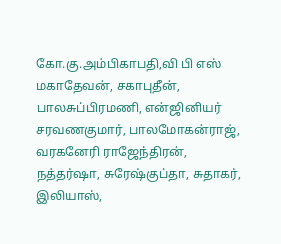கோ.கு.அம்பிகாபதி,வி பி எஸ் மகாதேவன், சகாபுதீன், பாலசுப்பிரமணி, என்ஜினியர் சரவணகுமார், பாலமோகன்ராஜ், வரகனேரி ராஜேந்திரன், நத்தர்ஷா, சுரேஷ்குப்தா, சுதாகர், இலியாஸ்,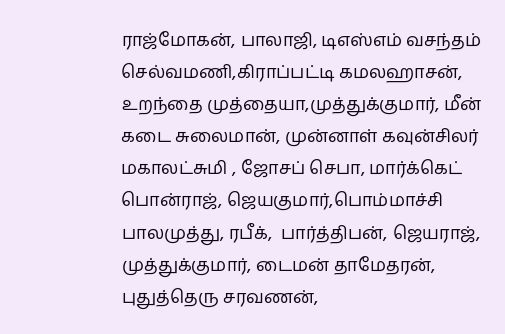ராஜ்மோகன், பாலாஜி, டிஎஸ்எம் வசந்தம் செல்வமணி,கிராப்பட்டி கமலஹாசன், உறந்தை முத்தையா,முத்துக்குமார், மீன் கடை சுலைமான், முன்னாள் கவுன்சிலர் மகாலட்சுமி , ஜோசப் செபா, மார்க்கெட் பொன்ராஜ், ஜெயகுமார்,பொம்மாச்சி பாலமுத்து, ரபீக்,  பார்த்திபன், ஜெயராஜ், முத்துக்குமார், டைமன் தாமேதரன், புதுத்தெரு சரவணன்,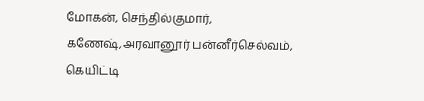மோகன், செந்தில்குமார், கணேஷ்,அரவானூர் பன்னீர்செல்வம், கெயிட்டி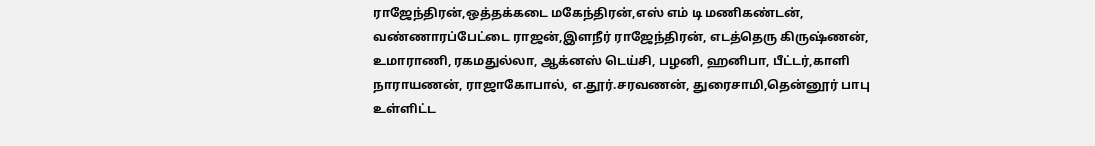ராஜேந்திரன்,ஒத்தக்கடை மகேந்திரன்,எஸ் எம் டி மணிகண்டன், வண்ணாரப்பேட்டை ராஜன்,இளநீர் ராஜேந்திரன், எடத்தெரு கிருஷ்ணன், உமாராணி, ரகமதுல்லா, ஆக்னஸ் டெய்சி, பழனி, ஹனிபா, பீட்டர்,காளி நாராயணன், ராஜாகோபால், எ.தூர்.சரவணன், துரைசாமி,தென்னூர் பாபு உள்ளிட்ட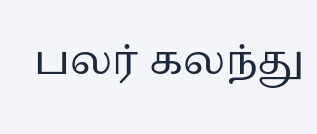பலர் கலந்து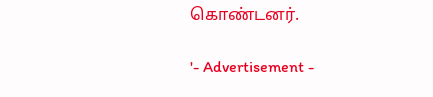கொண்டனர்.

'- Advertisement -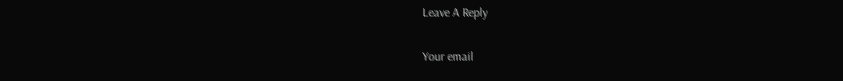Leave A Reply

Your email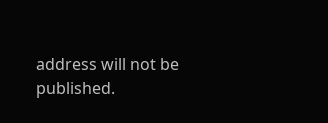address will not be published.